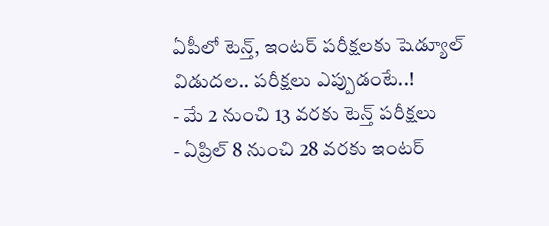ఏపీలో టెన్త్, ఇంటర్ పరీక్షలకు షెడ్యూల్ విడుదల.. పరీక్షలు ఎప్పుడంటే..!
- మే 2 నుంచి 13 వరకు టెన్త్ పరీక్షలు
- ఏప్రిల్ 8 నుంచి 28 వరకు ఇంటర్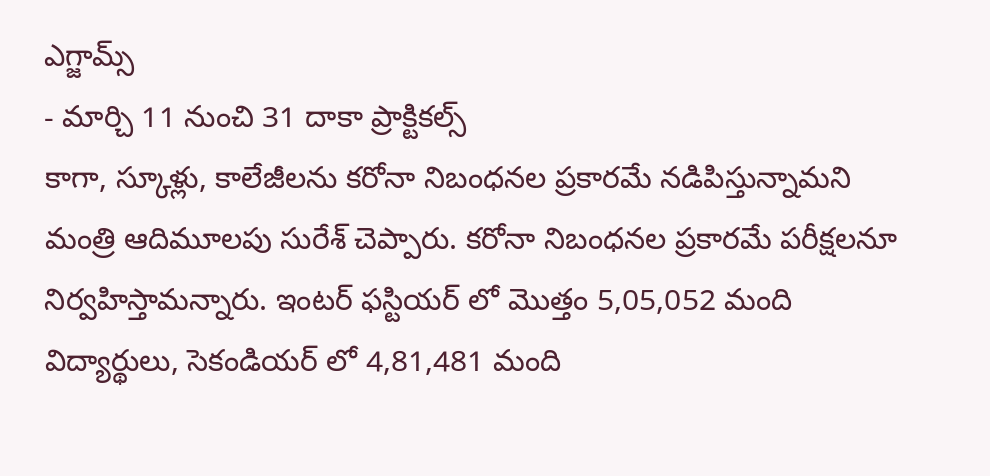ఎగ్జామ్స్
- మార్చి 11 నుంచి 31 దాకా ప్రాక్టికల్స్
కాగా, స్కూళ్లు, కాలేజీలను కరోనా నిబంధనల ప్రకారమే నడిపిస్తున్నామని మంత్రి ఆదిమూలపు సురేశ్ చెప్పారు. కరోనా నిబంధనల ప్రకారమే పరీక్షలనూ నిర్వహిస్తామన్నారు. ఇంటర్ ఫస్టియర్ లో మొత్తం 5,05,052 మంది విద్యార్థులు, సెకండియర్ లో 4,81,481 మంది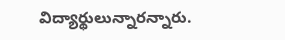విద్యార్థులున్నారన్నారు.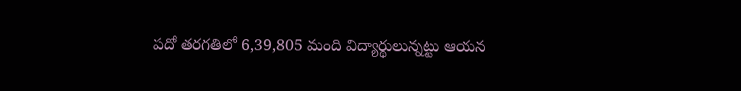పదో తరగతిలో 6,39,805 మంది విద్యార్థులున్నట్టు ఆయన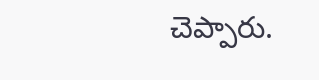చెప్పారు.